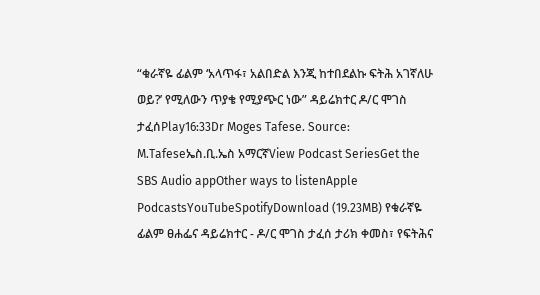“ቁራኛዬ ፊልም ‘አላጥፋ፣ አልበድል እንጂ ከተበደልኩ ፍትሕ አገኛለሁ ወይ?’ የሚለውን ጥያቄ የሚያጭር ነው” ዳይሬክተር ዶ/ር ሞገስ ታፈሰPlay16:33Dr Moges Tafese. Source: M.Tafeseኤስ.ቢ.ኤስ አማርኛView Podcast SeriesGet the SBS Audio appOther ways to listenApple PodcastsYouTubeSpotifyDownload (19.23MB) የቁራኛዬ ፊልም ፀሐፌና ዳይሬክተር - ዶ/ር ሞገስ ታፈሰ ታሪክ ቀመስ፣ የፍትሕና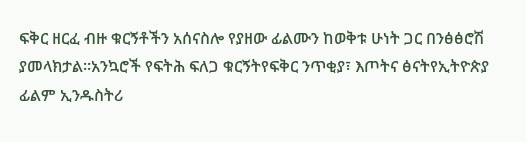ፍቅር ዘርፈ ብዙ ቁርኝቶችን አሰናስሎ የያዘው ፊልሙን ከወቅቱ ሁነት ጋር በንፅፅሮሽ ያመላክታል።አንኳሮች የፍትሕ ፍለጋ ቁርኝትየፍቅር ንጥቂያ፣ እጦትና ፅናትየኢትዮጵያ ፊልም ኢንዱስትሪ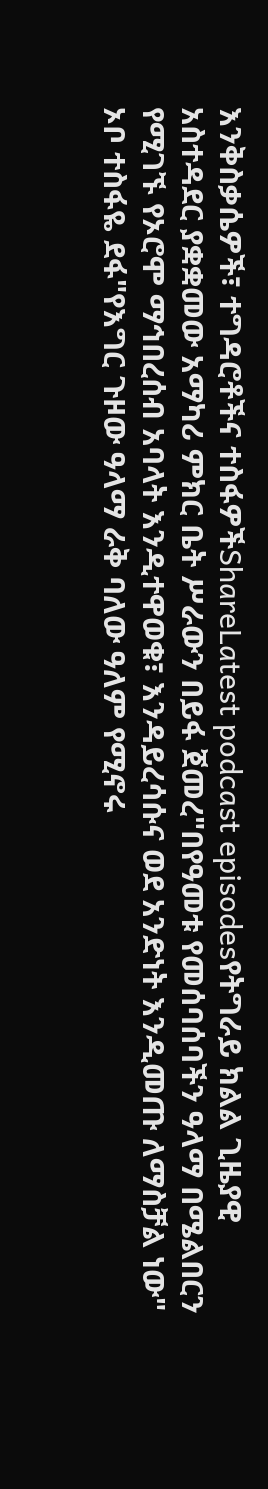እንቅስቃሴዎች፣ ተግዳሮቶችና ተስፋዎችShareLatest podcast episodesየትግራይ ክልል ጊዜያዊ አስተዳደር ያቋቋመው አማካሪ ምክር ቤት ሥራውን በይፋ ጀመረ"በየዓመቱ የመሰባሰባችን ዓላማ በሜልበርን የሚገኙ የኦሮሞ ማኅበረሰብ አባላት እንዲተዋወቁ፣ እንዳይረሳሱና ወደ አንድነት እንዲመጡ ለማስቻል ነው" ኦቦ ተስፋዬ ደፋ"የእግር ጉዞው ዓላማ ራቅ ባለው ዓለም የሚኖሩ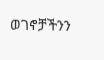ወገኖቻችንን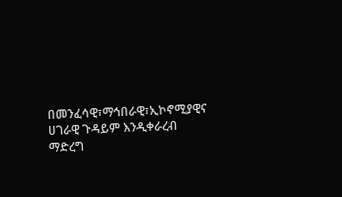በመንፈሳዊ፣ማኅበራዊ፣ኢኮኖሚያዊና ሀገራዊ ጉዳይም እንዲቀራረብ ማድረግ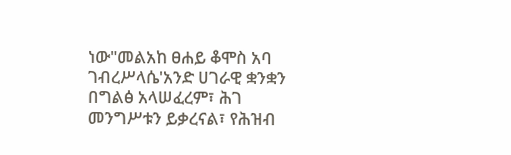ነው"መልአከ ፀሐይ ቆሞስ አባ ገብረሥላሴ'አንድ ሀገራዊ ቋንቋን በግልፅ አላሠፈረም፣ ሕገ መንግሥቱን ይቃረናል፣ የሕዝብ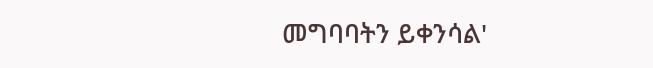መግባባትን ይቀንሳል'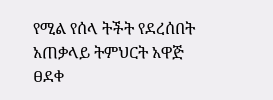የሚል የሰላ ትችት የደረሰበት አጠቃላይ ትምህርት አዋጅ ፀደቀ